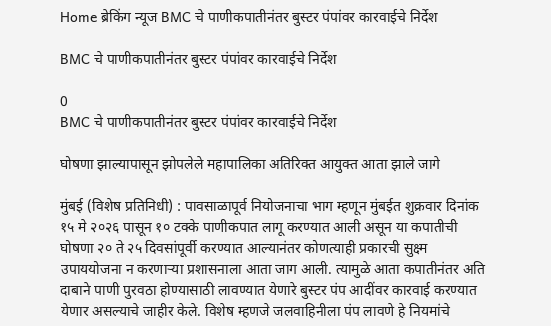Home ब्रेकिंग न्यूज BMC चे पाणीकपातीनंतर बुस्टर पंपांवर कारवाईचे निर्देश

BMC चे पाणीकपातीनंतर बुस्टर पंपांवर कारवाईचे निर्देश

0
BMC चे पाणीकपातीनंतर बुस्टर पंपांवर कारवाईचे निर्देश

घोषणा झाल्यापासून झोपलेले महापालिका अतिरिक्त आयुक्त आता झाले जागे

मुंबई (विशेष प्रतिनिधी) : पावसाळापूर्व नियोजनाचा भाग म्हणून मुंबईत शुक्रवार दिनांक १५ मे २०२६ पासून १० टक्के पाणीकपात लागू करण्यात आली असून या कपातीची घोषणा २० ते २५ दिवसांपूर्वी करण्यात आल्यानंतर कोणत्याही प्रकारची सुक्ष्म उपाययोजना न करणाऱ्या प्रशासनाला आता जाग आली. त्यामुळे आता कपातीनंतर अति दाबाने पाणी पुरवठा होण्यासाठी लावण्यात येणारे बुस्टर पंप आदींवर कारवाई करण्यात येणार असल्याचे जाहीर केले. विशेष म्हणजे जलवाहिनीला पंप लावणे हे नियमांचे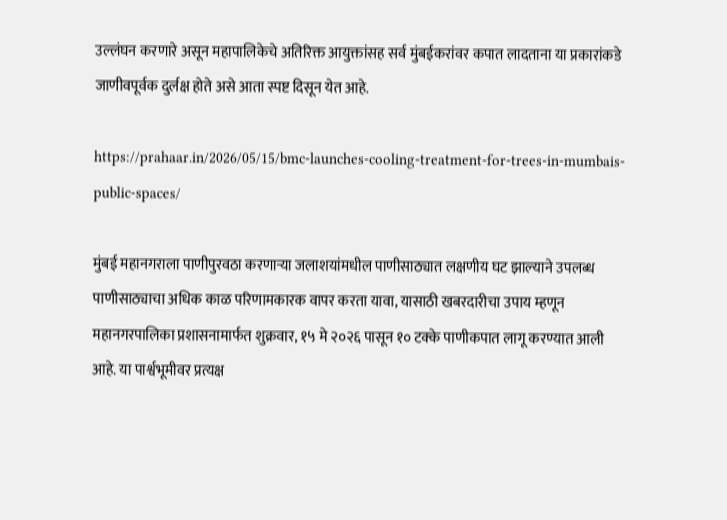उल्लंघन करणारे असून महापालिकेचे अतिरिक्त आयुक्तांसह सर्व मुंबईकरांवर कपात लादताना या प्रकारांकडे जाणीवपूर्वक दुर्लक्ष होते असे आता स्पष्ट दिसून येत आहे.

https://prahaar.in/2026/05/15/bmc-launches-cooling-treatment-for-trees-in-mumbais-public-spaces/

मुंबई महानगराला पाणीपुरवठा करणाऱ्या जलाशयांमधील पाणीसाठ्यात लक्षणीय घट झाल्याने उपलब्ध पाणीसाठ्याचा अधिक काळ परिणामकारक वापर करता यावा, यासाठी खबरदारीचा उपाय म्हणून महानगरपालिका प्रशासनामार्फत शुक्रवार, १५ मे २०२६ पासून १० टक्के पाणीकपात लागू करण्यात आली आहे. या पार्श्वभूमीवर प्रत्यक्ष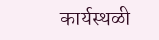कार्यस्थळी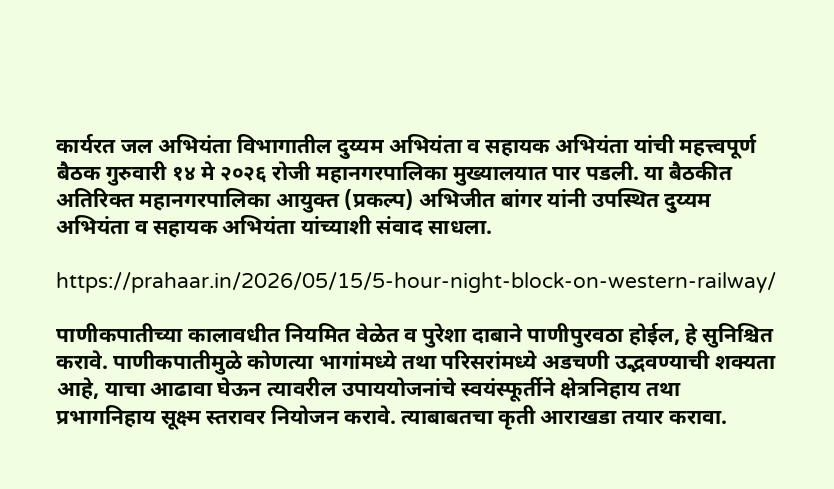कार्यरत जल अभियंता विभागातील दुय्यम अभियंता व सहायक अभियंता यांची महत्त्वपूर्ण बैठक गुरुवारी १४ मे २०२६ रोजी महानगरपालिका मुख्यालयात पार पडली. या बैठकीत अतिरिक्त महानगरपालिका आयुक्त (प्रकल्प) अभिजीत बांगर यांनी उपस्थित दुय्यम अभियंता व सहायक अभियंता यांच्याशी संवाद साधला.

https://prahaar.in/2026/05/15/5-hour-night-block-on-western-railway/

पाणीकपातीच्या कालावधीत नियमित वेळेत व पुरेशा दाबाने पाणीपुरवठा होईल, हे सुनिश्चित करावे. पाणीकपातीमुळे कोणत्या भागांमध्ये तथा परिसरांमध्ये अडचणी उद्भवण्याची शक्यता आहे, याचा आढावा घेऊन त्यावरील उपाययोजनांचे स्वयंस्फूर्तीने क्षेत्रनिहाय तथा प्रभागनिहाय सूक्ष्म स्तरावर नियोजन करावे. त्‍याबाबतचा कृती आराखडा तयार करावा.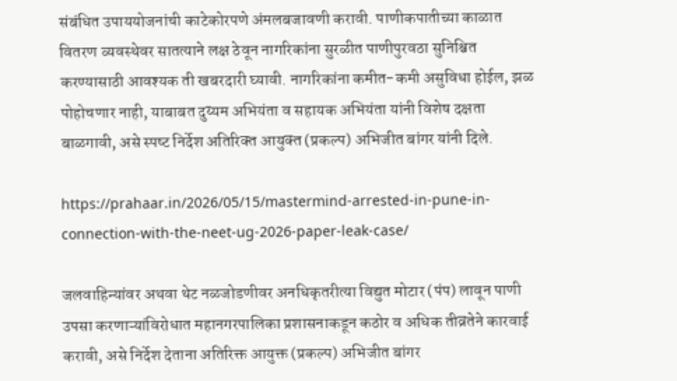संबंधित उपाययोजनांची काटेकोरपणे अंमलबजावणी करावी. पाणीकपातीच्या काळात वितरण व्यवस्थेवर सातत्याने लक्ष ठेवून नागरिकांना सुरळीत पाणीपुरवठा सुनिश्चित करण्यासाठी आवश्यक ती खबरदारी घ्‍यावी. नागरिकांना कमीत-कमी असुविधा होईल, झळ पोहोचणार नाही, याबाबत दुय्यम अभियंता व सहायक अभियंता यांनी विशेष दक्षता बाळगावी, असे स्‍पष्‍ट निर्देश अतिरिक्‍त आयुक्‍त (प्रकल्‍प) अभिजीत बांगर यांनी दिले.

https://prahaar.in/2026/05/15/mastermind-arrested-in-pune-in-connection-with-the-neet-ug-2026-paper-leak-case/

जलवाहिन्यांवर अथवा थेट नळजोडणीवर अनधिकृतरीत्या विद्युत मोटार (पंप) लावून पाणी उपसा करणाऱ्यांविरोधात महानगरपालिका प्रशासनाकडून कठोर व अधिक तीव्रतेने कारवाई करावी, असे निर्देश देताना अतिरिक्त आयुक्त (प्रकल्प) अभिजीत बांगर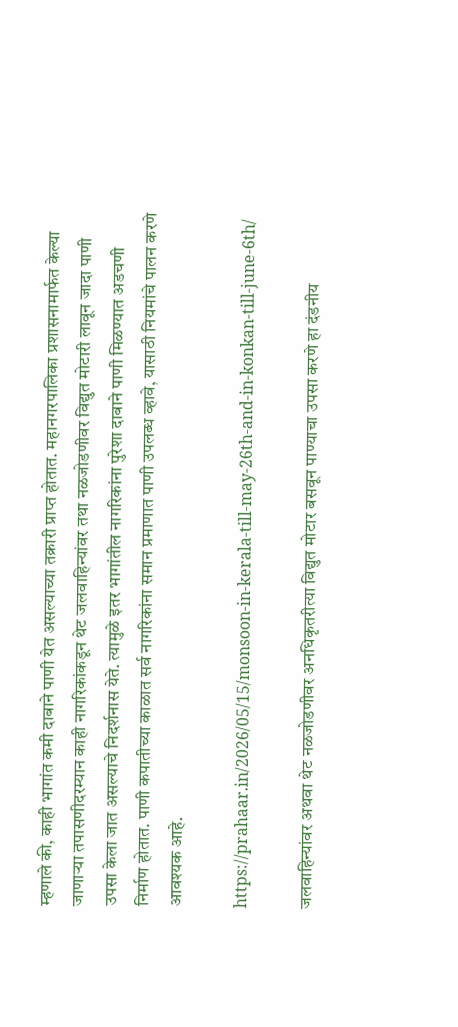म्‍हणाले की, काही भागांत कमी दाबाने पाणी येत असल्याच्या तक्रारी प्राप्त होतात. महानगरपालिका प्रशासनामार्फत केल्‍या जाणाऱ्या तपासणीदरम्यान काही नागरिकांकडून थेट जलवाहिन्यांवर तथा नळजोडणीवर विद्युत मोटारी लावून जादा पाणी उपसा केला जात असल्याचे निदर्शनास येते. त्यामुळे इतर भागांतील नागरिकांना पुरेशा दाबाने पाणी मिळण्यात अडचणी निर्माण होतात. पाणी कपातीच्या काळात सर्व नागरिकांना समान प्रमाणात पाणी उपलब्ध व्हावे, यासाठी नियमांचे पालन करणे आवश्यक आहे.

https://prahaar.in/2026/05/15/monsoon-in-kerala-till-may-26th-and-in-konkan-till-june-6th/

जलवाहिन्यांवर अथवा थेट नळजोडणीवर अनधिकृतरीत्या विद्युत मोटार बसवून पाण्याचा उपसा करणे हा दंडनीय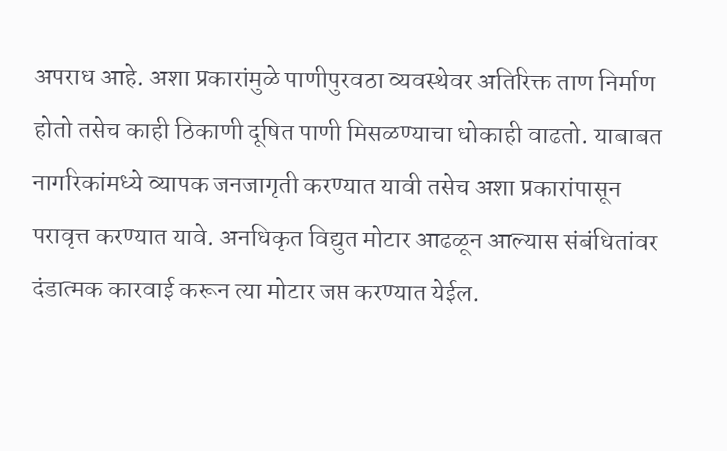अपराध आहे. अशा प्रकारांमुळे पाणीपुरवठा व्यवस्थेवर अतिरिक्त ताण निर्माण होतो तसेच काही ठिकाणी दूषित पाणी मिसळण्याचा धोकाही वाढतो. याबाबत नागरिकांमध्ये व्यापक जनजागृती करण्यात यावी तसेच अशा प्रकारांपासून परावृत्त करण्यात यावे. अनधिकृत विद्युत मोटार आढळून आल्यास संबंधितांवर दंडात्मक कारवाई करून त्या मोटार जप्त करण्यात येईल.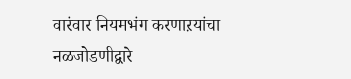वारंवार नियमभंग करणाऱयांचा नळजोडणीद्वारे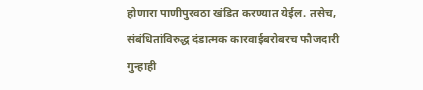होणारा पाणीपुरवठा खंडित करण्यात येईल. तसेच, संबंधितांविरुद्ध दंडात्मक कारवाईबरोबरच फौजदारी गुन्हाही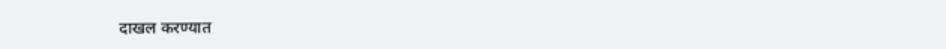दाखल करण्यात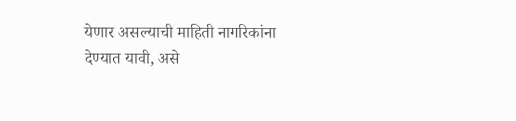येणार असल्याची माहिती नागरिकांना देण्यात यावी, असे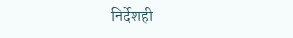निर्देशही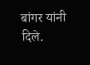बांगर यांनी दिले.